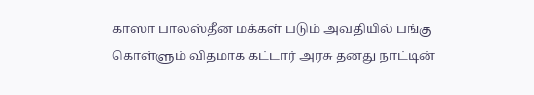காஸா பாலஸ்தீன மக்கள் படும் அவதியில் பங்கு கொள்ளும் விதமாக கட்டார் அரசு தனது நாட்டின்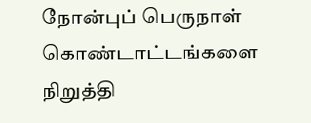நோன்புப் பெருநாள் கொண்டாட்டங்களை நிறுத்தி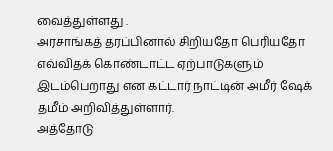வைத்துள்ளது .
அரசாங்கத் தரப்பினால் சிறியதோ பெரியதோ எவ்விதக் கொண்டாட்ட ஏற்பாடுகளும் இடம்பெறாது என கட்டார் நாட்டின் அமீர் ஷேக் தமீம் அறிவித்துள்ளார்.
அத்தோடு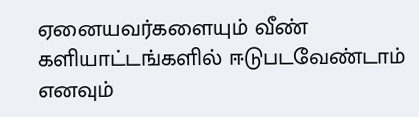ஏனையவர்களையும் வீண் களியாட்டங்களில் ஈடுபடவேண்டாம் எனவும்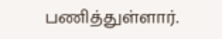பணித்துள்ளார்.